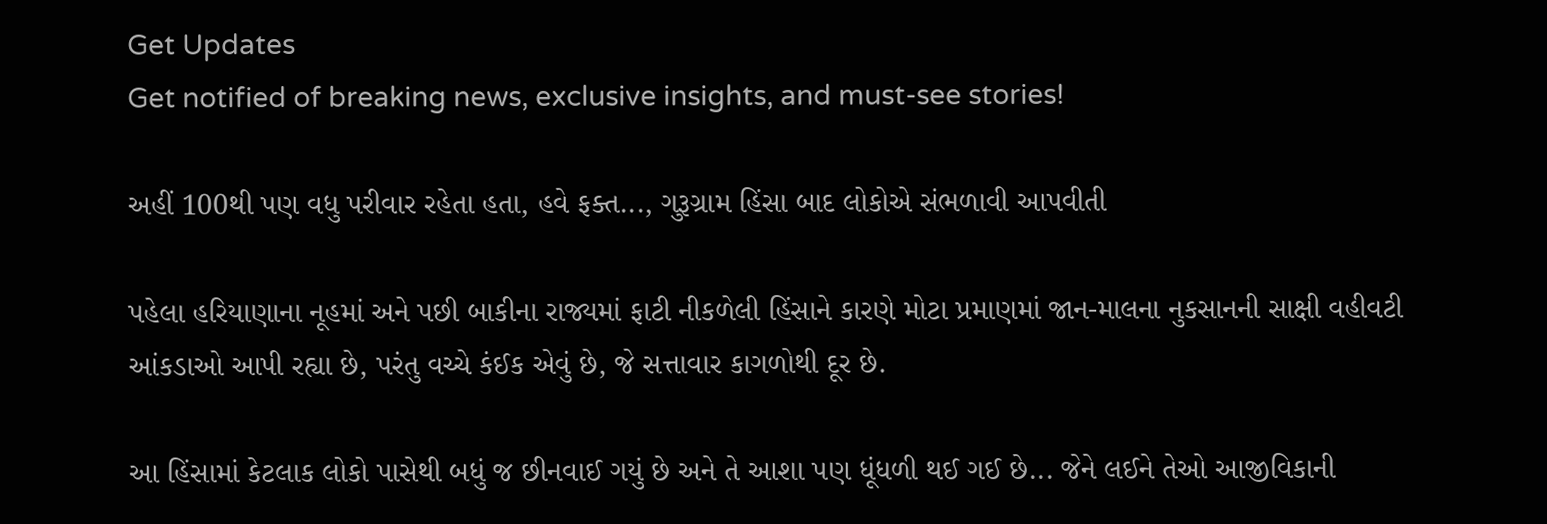Get Updates
Get notified of breaking news, exclusive insights, and must-see stories!

અહીં 100થી પણ વધુ પરીવાર રહેતા હતા, હવે ફક્ત..., ગુરૂગ્રામ હિંસા બાદ લોકોએ સંભળાવી આપવીતી

પહેલા હરિયાણાના નૂહમાં અને પછી બાકીના રાજ્યમાં ફાટી નીકળેલી હિંસાને કારણે મોટા પ્રમાણમાં જાન-માલના નુકસાનની સાક્ષી વહીવટી આંકડાઓ આપી રહ્યા છે, પરંતુ વચ્ચે કંઈક એવું છે, જે સત્તાવાર કાગળોથી દૂર છે.

આ હિંસામાં કેટલાક લોકો પાસેથી બધું જ છીનવાઈ ગયું છે અને તે આશા પણ ધૂંધળી થઈ ગઈ છે... જેને લઈને તેઓ આજીવિકાની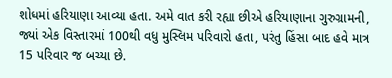શોધમાં હરિયાણા આવ્યા હતા. અમે વાત કરી રહ્યા છીએ હરિયાણાના ગુરુગ્રામની, જ્યાં એક વિસ્તારમાં 100થી વધુ મુસ્લિમ પરિવારો હતા, પરંતુ હિંસા બાદ હવે માત્ર 15 પરિવાર જ બચ્યા છે.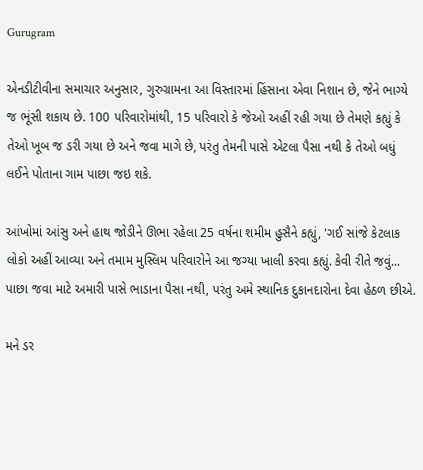Gurugram

એનડીટીવીના સમાચાર અનુસાર, ગુરુગ્રામના આ વિસ્તારમાં હિંસાના એવા નિશાન છે, જેને ભાગ્યે જ ભૂંસી શકાય છે. 100 પરિવારોમાંથી, 15 પરિવારો કે જેઓ અહીં રહી ગયા છે તેમણે કહ્યું કે તેઓ ખૂબ જ ડરી ગયા છે અને જવા માગે છે, પરંતુ તેમની પાસે એટલા પૈસા નથી કે તેઓ બધું લઈને પોતાના ગામ પાછા જઇ શકે.

આંખોમાં આંસુ અને હાથ જોડીને ઊભા રહેલા 25 વર્ષના શમીમ હુસૈને કહ્યું, 'ગઈ સાંજે કેટલાક લોકો અહીં આવ્યા અને તમામ મુસ્લિમ પરિવારોને આ જગ્યા ખાલી કરવા કહ્યું. કેવી રીતે જવું... પાછા જવા માટે અમારી પાસે ભાડાના પૈસા નથી, પરંતુ અમે સ્થાનિક દુકાનદારોના દેવા હેઠળ છીએ.

મને ડર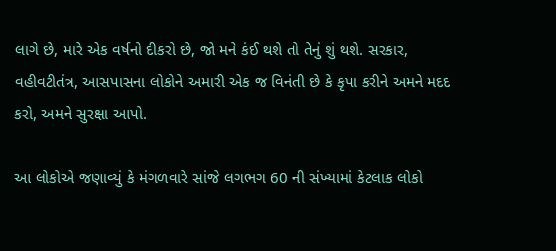લાગે છે, મારે એક વર્ષનો દીકરો છે, જો મને કંઈ થશે તો તેનું શું થશે. સરકાર, વહીવટીતંત્ર, આસપાસના લોકોને અમારી એક જ વિનંતી છે કે કૃપા કરીને અમને મદદ કરો, અમને સુરક્ષા આપો.

આ લોકોએ જણાવ્યું કે મંગળવારે સાંજે લગભગ 60 ની સંખ્યામાં કેટલાક લોકો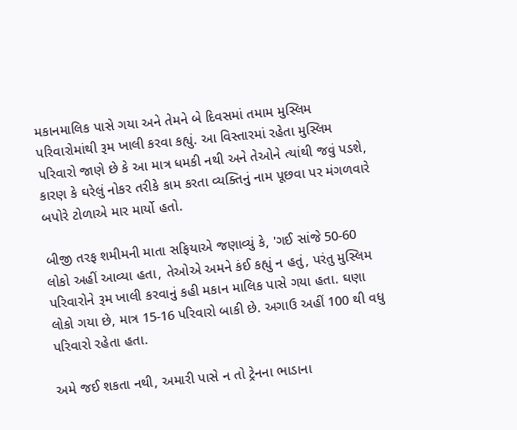મકાનમાલિક પાસે ગયા અને તેમને બે દિવસમાં તમામ મુસ્લિમ પરિવારોમાંથી રૂમ ખાલી કરવા કહ્યું. આ વિસ્તારમાં રહેતા મુસ્લિમ પરિવારો જાણે છે કે આ માત્ર ધમકી નથી અને તેઓને ત્યાંથી જવું પડશે, કારણ કે ઘરેલું નોકર તરીકે કામ કરતા વ્યક્તિનું નામ પૂછવા પર મંગળવારે બપોરે ટોળાએ માર માર્યો હતો.

બીજી તરફ શમીમની માતા સફિયાએ જણાવ્યું કે, 'ગઈ સાંજે 50-60 લોકો અહીં આવ્યા હતા, તેઓએ અમને કંઈ કહ્યું ન હતું, પરંતુ મુસ્લિમ પરિવારોને રૂમ ખાલી કરવાનું કહી મકાન માલિક પાસે ગયા હતા. ઘણા લોકો ગયા છે, માત્ર 15-16 પરિવારો બાકી છે. અગાઉ અહીં 100 થી વધુ પરિવારો રહેતા હતા.

અમે જઈ શકતા નથી, અમારી પાસે ન તો ટ્રેનના ભાડાના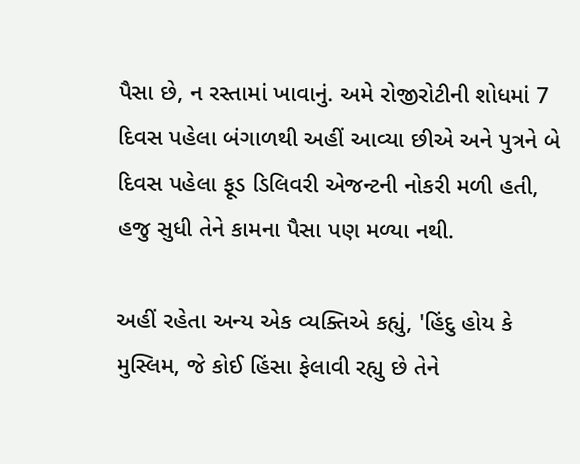પૈસા છે, ન રસ્તામાં ખાવાનું. અમે રોજીરોટીની શોધમાં 7 દિવસ પહેલા બંગાળથી અહીં આવ્યા છીએ અને પુત્રને બે દિવસ પહેલા ફૂડ ડિલિવરી એજન્ટની નોકરી મળી હતી, હજુ સુધી તેને કામના પૈસા પણ મળ્યા નથી.

અહીં રહેતા અન્ય એક વ્યક્તિએ કહ્યું, 'હિંદુ હોય કે મુસ્લિમ, જે કોઈ હિંસા ફેલાવી રહ્યુ છે તેને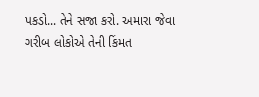પકડો... તેને સજા કરો. અમારા જેવા ગરીબ લોકોએ તેની કિંમત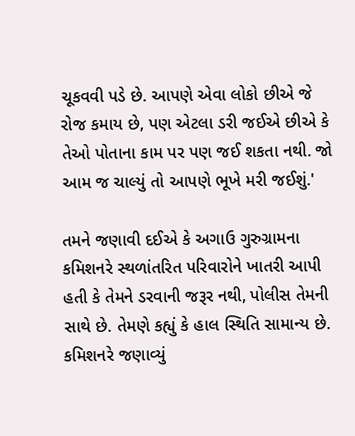ચૂકવવી પડે છે. આપણે એવા લોકો છીએ જે રોજ કમાય છે, પણ એટલા ડરી જઈએ છીએ કે તેઓ પોતાના કામ પર પણ જઈ શકતા નથી. જો આમ જ ચાલ્યું તો આપણે ભૂખે મરી જઈશું.'

તમને જણાવી દઈએ કે અગાઉ ગુરુગ્રામના કમિશનરે સ્થળાંતરિત પરિવારોને ખાતરી આપી હતી કે તેમને ડરવાની જરૂર નથી, પોલીસ તેમની સાથે છે. તેમણે કહ્યું કે હાલ સ્થિતિ સામાન્ય છે. કમિશનરે જણાવ્યું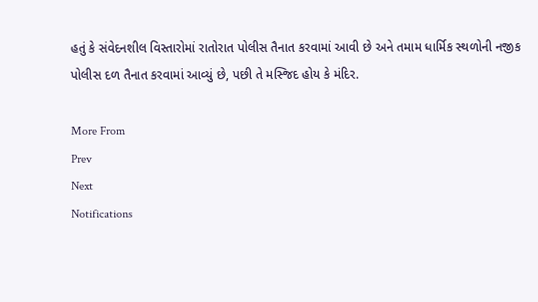હતું કે સંવેદનશીલ વિસ્તારોમાં રાતોરાત પોલીસ તૈનાત કરવામાં આવી છે અને તમામ ધાર્મિક સ્થળોની નજીક પોલીસ દળ તૈનાત કરવામાં આવ્યું છે, પછી તે મસ્જિદ હોય કે મંદિર.

More From
Prev
Next
Notifications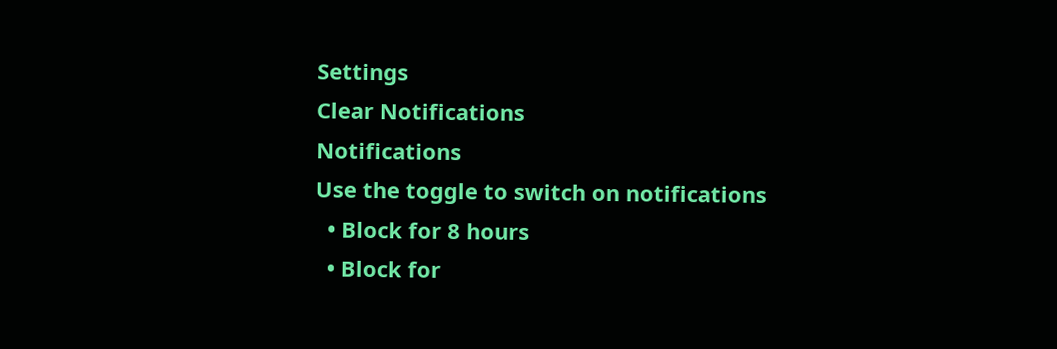Settings
Clear Notifications
Notifications
Use the toggle to switch on notifications
  • Block for 8 hours
  • Block for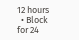12 hours
  • Block for 24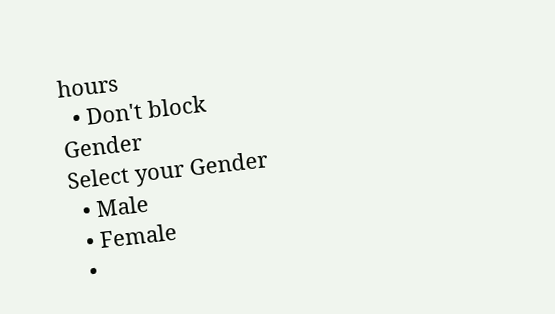hours
  • Don't block
Gender
Select your Gender
  • Male
  • Female
  •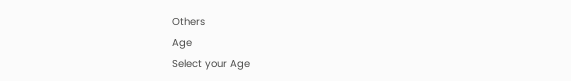Others
Age
Select your Age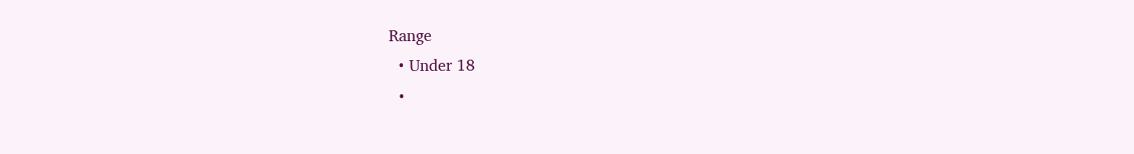Range
  • Under 18
  •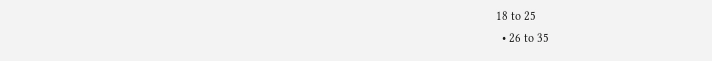18 to 25
  • 26 to 35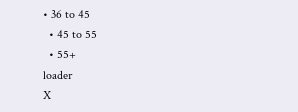• 36 to 45
  • 45 to 55
  • 55+
loader
X